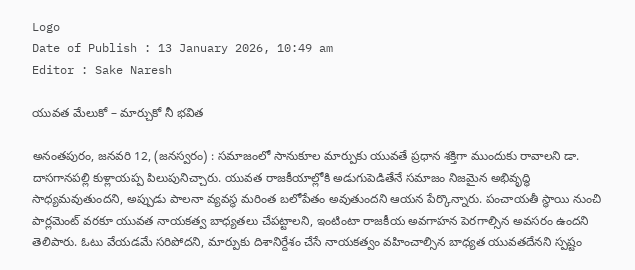Logo
Date of Publish : 13 January 2026, 10:49 am
Editor : Sake Naresh

యువత మేలుకో – మార్చుకో నీ భవిత

అనంతపురం, జనవరి 12, (జనస్వరం) : సమాజంలో సానుకూల మార్పుకు యువతే ప్రధాన శక్తిగా ముందుకు రావాలని డా. దాసగానపల్లి కుళ్లాయప్ప పిలుపునిచ్చారు. యువత రాజకీయాల్లోకి అడుగుపెడితేనే సమాజం నిజమైన అభివృద్ధి సాధ్యమవుతుందని, అప్పుడు పాలనా వ్యవస్థ మరింత బలోపేతం అవుతుందని ఆయన పేర్కొన్నారు. పంచాయతీ స్థాయి నుంచి పార్లమెంట్ వరకూ యువత నాయకత్వ బాధ్యతలు చేపట్టాలని, ఇంటింటా రాజకీయ అవగాహన పెరగాల్సిన అవసరం ఉందని తెలిపారు. ఓటు వేయడమే సరిపోదని, మార్పుకు దిశానిర్దేశం చేసే నాయకత్వం వహించాల్సిన బాధ్యత యువతదేనని స్పష్టం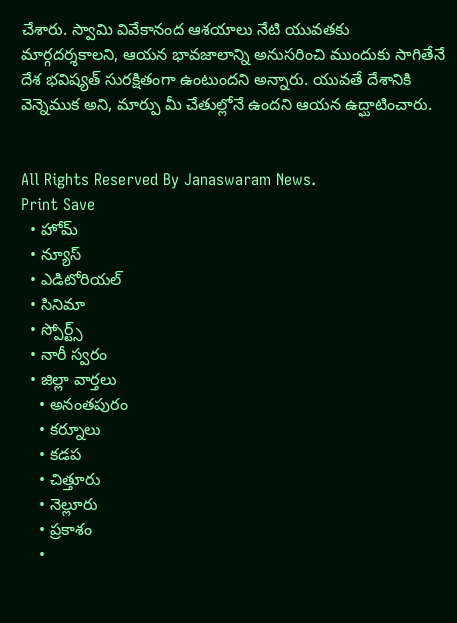చేశారు. స్వామి వివేకానంద ఆశయాలు నేటి యువతకు మార్గదర్శకాలని, ఆయన భావజాలాన్ని అనుసరించి ముందుకు సాగితేనే దేశ భవిష్యత్ సురక్షితంగా ఉంటుందని అన్నారు. యువతే దేశానికి వెన్నెముక అని, మార్పు మీ చేతుల్లోనే ఉందని ఆయన ఉద్ఘాటించారు.


All Rights Reserved By Janaswaram News.
Print Save
  • హోమ్
  • న్యూస్
  • ఎడిటోరియల్
  • సినిమా
  • స్పోర్ట్స్
  • నారీ స్వరం
  • జిల్లా వార్తలు
    • అనంతపురం
    • కర్నూలు
    • కడప
    • చిత్తూరు
    • నెల్లూరు
    • ప్రకాశం
    •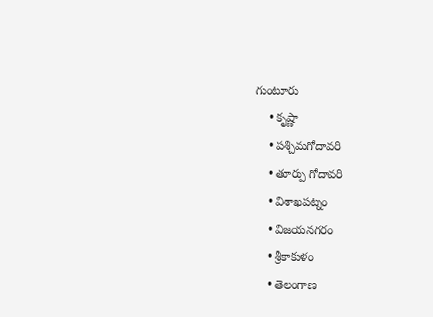గుంటూరు
    • కృష్ణా
    • పశ్చిమగోదావరి
    • తూర్పు గోదావరి
    • విశాఖపట్నం
    • విజయనగరం
    • శ్రీకాకుళం
    • తెలంగాణ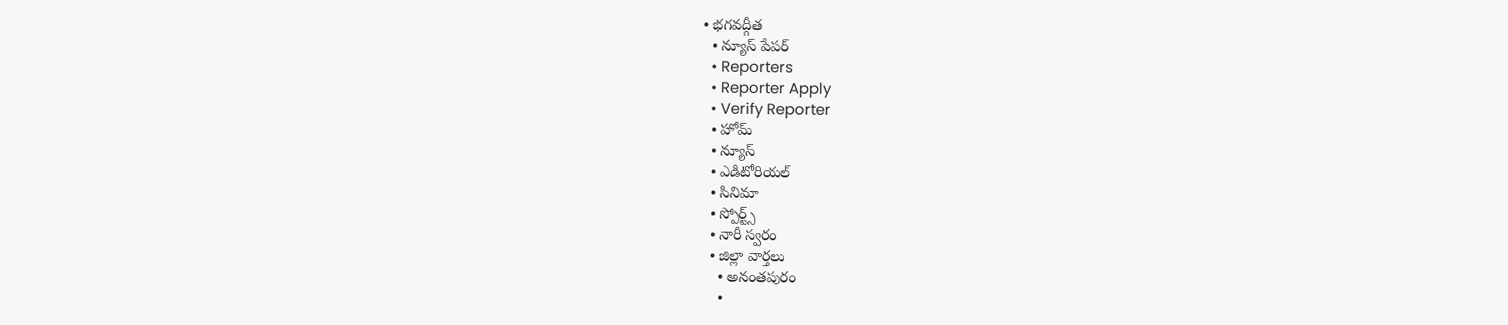• భగవద్గీత
  • న్యూస్ పేపర్
  • Reporters
  • Reporter Apply
  • Verify Reporter
  • హోమ్
  • న్యూస్
  • ఎడిటోరియల్
  • సినిమా
  • స్పోర్ట్స్
  • నారీ స్వరం
  • జిల్లా వార్తలు
    • అనంతపురం
    •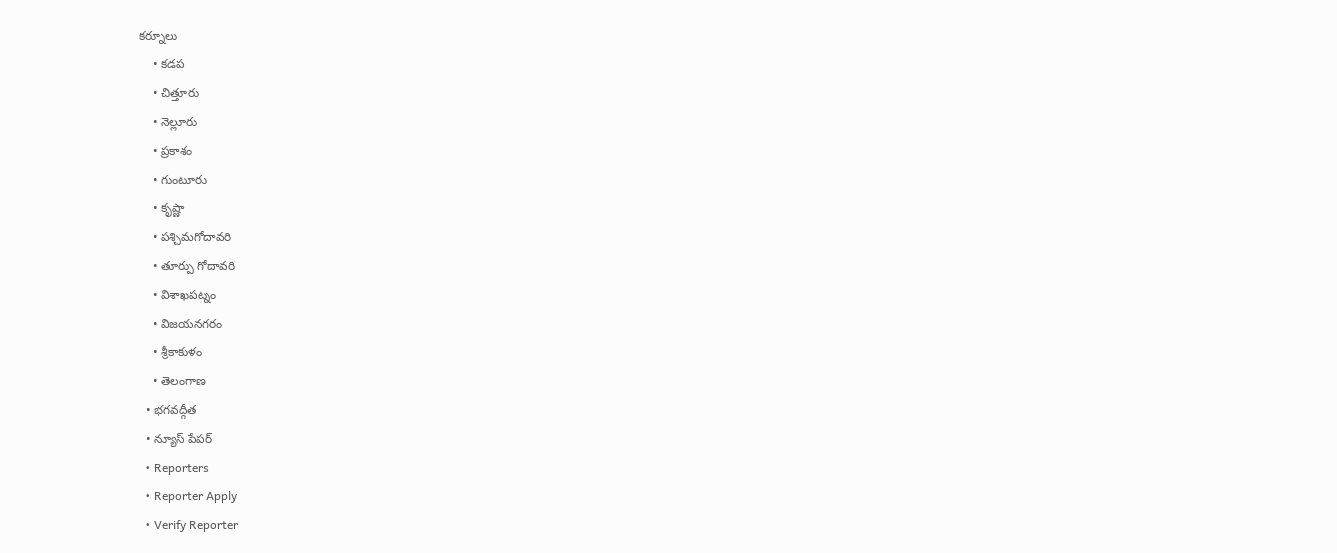కర్నూలు
    • కడప
    • చిత్తూరు
    • నెల్లూరు
    • ప్రకాశం
    • గుంటూరు
    • కృష్ణా
    • పశ్చిమగోదావరి
    • తూర్పు గోదావరి
    • విశాఖపట్నం
    • విజయనగరం
    • శ్రీకాకుళం
    • తెలంగాణ
  • భగవద్గీత
  • న్యూస్ పేపర్
  • Reporters
  • Reporter Apply
  • Verify Reporter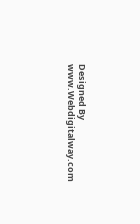Designed By www.Webdigitalway.com